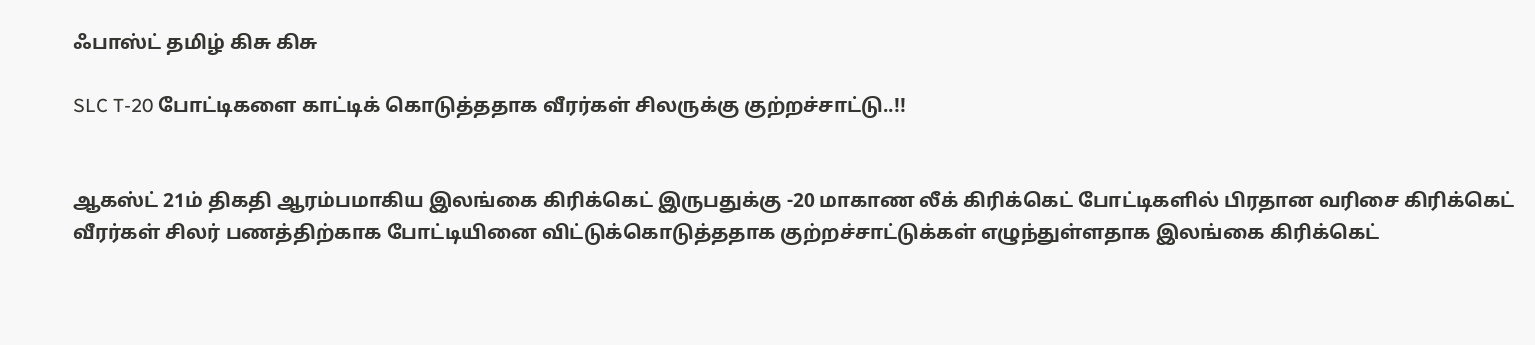ஃபாஸ்ட் தமிழ் கிசு கிசு

SLC T-20 போட்டிகளை காட்டிக் கொடுத்ததாக வீரர்கள் சிலருக்கு குற்றச்சாட்டு..!!


ஆகஸ்ட் 21ம் திகதி ஆரம்பமாகிய இலங்கை கிரிக்கெட் இருபதுக்கு -20 மாகாண லீக் கிரிக்கெட் போட்டிகளில் பிரதான வரிசை கிரிக்கெட் வீரர்கள் சிலர் பணத்திற்காக போட்டியினை விட்டுக்கொடுத்ததாக குற்றச்சாட்டுக்கள் எழுந்துள்ளதாக இலங்கை கிரிக்கெட்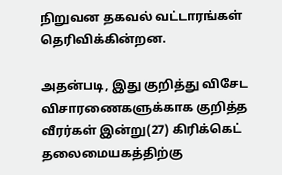நிறுவன தகவல் வட்டாரங்கள் தெரிவிக்கின்றன.

அதன்படி, இது குறித்து விசேட விசாரணைகளுக்காக குறித்த வீரர்கள் இன்று(27) கிரிக்கெட் தலைமையகத்திற்கு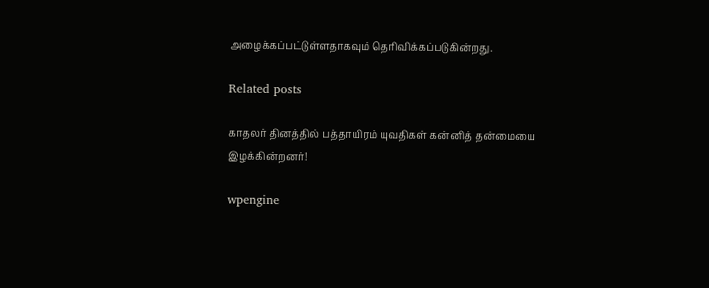அழைக்கப்பட்டுள்ளதாகவும் தெரிவிக்கப்படுகின்றது.

Related posts

காதலர் தினத்தில் பத்தாயிரம் யுவதிகள் கன்னித் தன்மையை இழக்கின்றனர்!

wpengine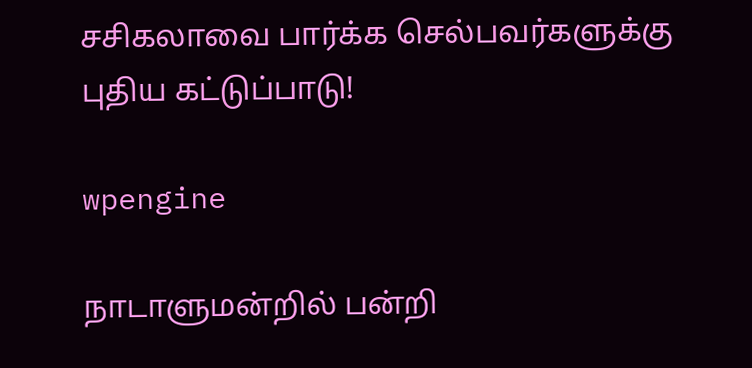சசிகலாவை பார்க்க செல்பவர்களுக்கு புதிய கட்டுப்பாடு!

wpengine

நாடாளுமன்றில் பன்றி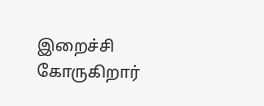இறைச்சி கோருகிறார்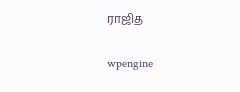ராஜித

wpengine